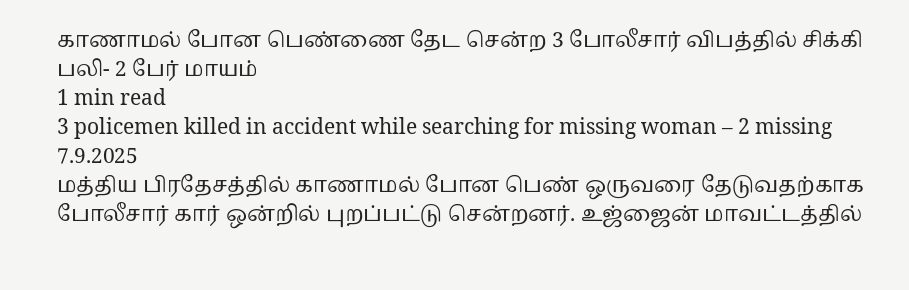காணாமல் போன பெண்ணை தேட சென்ற 3 போலீசார் விபத்தில் சிக்கி பலி- 2 பேர் மாயம்
1 min read
3 policemen killed in accident while searching for missing woman – 2 missing
7.9.2025
மத்திய பிரதேசத்தில் காணாமல் போன பெண் ஒருவரை தேடுவதற்காக போலீசார் கார் ஒன்றில் புறப்பட்டு சென்றனர். உஜ்ஜைன் மாவட்டத்தில்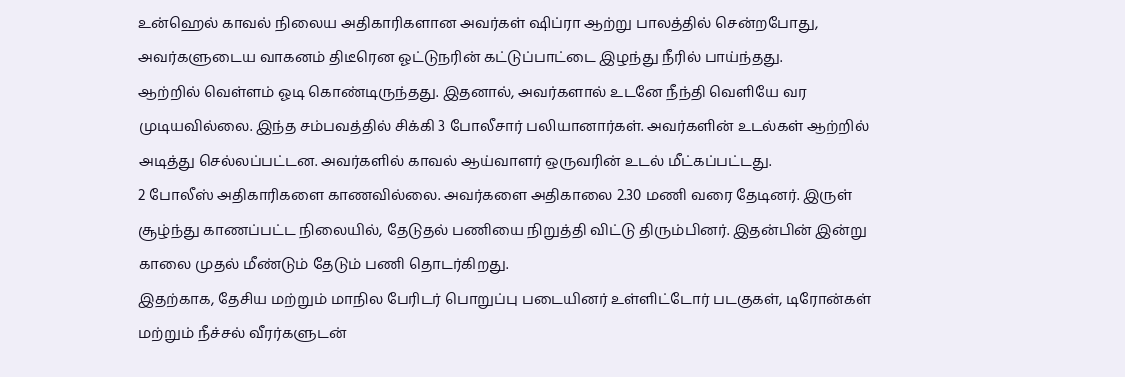உன்ஹெல் காவல் நிலைய அதிகாரிகளான அவர்கள் ஷிப்ரா ஆற்று பாலத்தில் சென்றபோது, அவர்களுடைய வாகனம் திடீரென ஓட்டுநரின் கட்டுப்பாட்டை இழந்து நீரில் பாய்ந்தது.
ஆற்றில் வெள்ளம் ஓடி கொண்டிருந்தது. இதனால், அவர்களால் உடனே நீந்தி வெளியே வர முடியவில்லை. இந்த சம்பவத்தில் சிக்கி 3 போலீசார் பலியானார்கள். அவர்களின் உடல்கள் ஆற்றில் அடித்து செல்லப்பட்டன. அவர்களில் காவல் ஆய்வாளர் ஒருவரின் உடல் மீட்கப்பட்டது.
2 போலீஸ் அதிகாரிகளை காணவில்லை. அவர்களை அதிகாலை 2.30 மணி வரை தேடினர். இருள் சூழ்ந்து காணப்பட்ட நிலையில், தேடுதல் பணியை நிறுத்தி விட்டு திரும்பினர். இதன்பின் இன்று காலை முதல் மீண்டும் தேடும் பணி தொடர்கிறது.
இதற்காக, தேசிய மற்றும் மாநில பேரிடர் பொறுப்பு படையினர் உள்ளிட்டோர் படகுகள், டிரோன்கள் மற்றும் நீச்சல் வீரர்களுடன்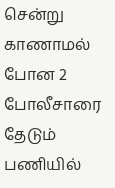சென்று காணாமல் போன 2 போலீசாரை தேடும் பணியில்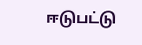ஈடுபட்டு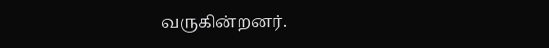வருகின்றனர்.